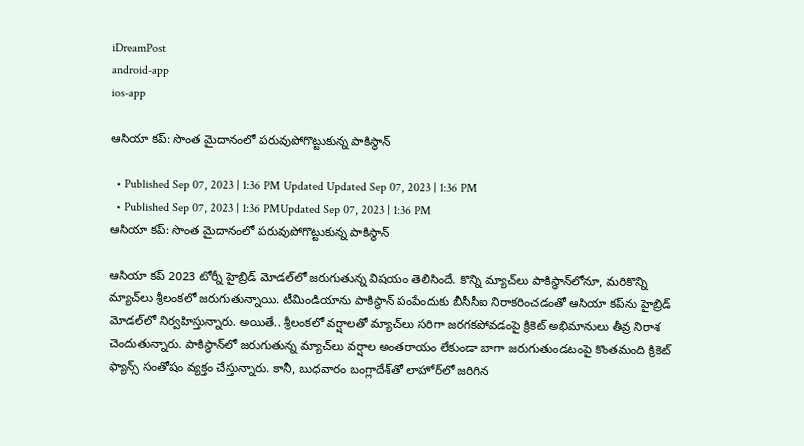iDreamPost
android-app
ios-app

ఆసియా కప్‌: సొంత మైదానంలో పరువుపోగొట్టుకున్న పాకిస్థాన్‌

  • Published Sep 07, 2023 | 1:36 PM Updated Updated Sep 07, 2023 | 1:36 PM
  • Published Sep 07, 2023 | 1:36 PMUpdated Sep 07, 2023 | 1:36 PM
ఆసియా కప్‌: సొంత మైదానంలో పరువుపోగొట్టుకున్న పాకిస్థాన్‌

ఆసియా కప్‌ 2023 టోర్నీ హైబ్రిడ్‌ మోడల్‌లో జరుగుతున్న విషయం తెలిసిందే. కొన్ని మ్యాచ్‌లు పాకిస్థాన్‌లోనూ, మరికొన్ని మ్యాచ్‌లు శ్రీలంకలో జరుగుతున్నాయి. టీమిండియాను పాకిస్థాన్‌ పంపేందుకు బీసీసీఐ నిరాకరించడంతో ఆసియా కప్‌ను హైబ్రిడ్‌ మోడల్‌లో నిర్వహిస్తున్నారు. అయితే.. శ్రీలంకలో వర్షాలతో మ్యాచ్‌లు సరిగా జరగకపోవడంపై క్రికెట్‌ అభిమానులు తీవ్ర నిరాశ చెందుతున్నారు. పాకిస్థాన్‌లో జరుగుతున్న మ్యాచ్‌లు వర్షాల అంతరాయం లేకుండా బాగా జరుగుతుండటంపై కొంతమంది క్రికెట్‌ ఫ్యాన్స్‌ సంతోషం వ్యక్తం చేస్తున్నారు. కానీ, బుధవారం బంగ్లాదేశ్‌తో లాహోర్‌లో జరిగిన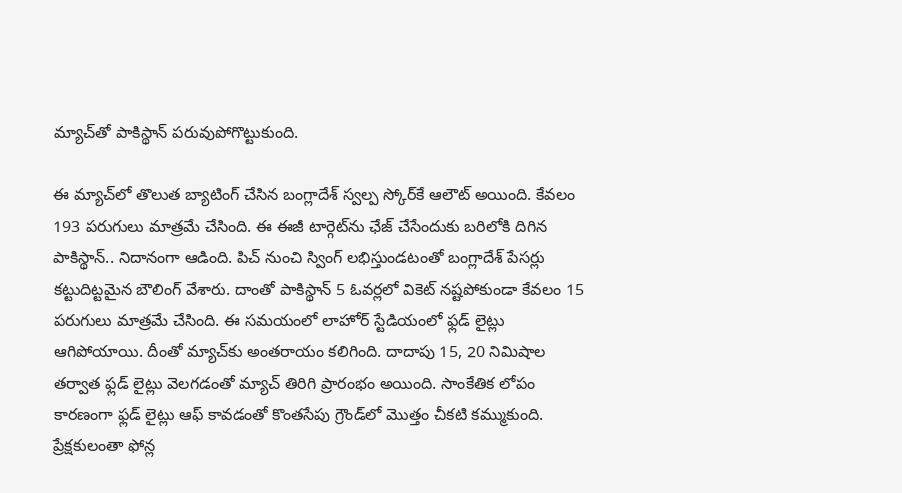మ్యాచ్‌తో పాకిస్థాన్‌ పరువుపోగొట్టుకుంది.

ఈ మ్యాచ్‌లో తొలుత బ్యాటింగ్‌ చేసిన బంగ్లాదేశ్‌ స్వల్ప స్కోర్‌కే ఆలౌట్‌ అయింది. కేవలం 193 పరుగులు మాత్రమే చేసింది. ఈ ఈజీ టార్గెట్‌ను ఛేజ్‌ చేసేందుకు బరిలోకి దిగిన పాకిస్థాన్‌.. నిదానంగా ఆడింది. పిచ్‌ నుంచి స్వింగ్‌ లభిస్తుండటంతో బంగ్లాదేశ్‌ పేసర్లు కట్టుదిట్టమైన బౌలింగ్‌ వేశారు. దాంతో పాకిస్థాన్‌ 5 ఓవర్లలో వికెట్‌ నష్టపోకుండా కేవలం 15 పరుగులు మాత్రమే చేసింది. ఈ సమయంలో లాహోర్‌ స్టేడియంలో ఫ్లడ్‌ లైట్లు ఆగిపోయాయి. దీంతో మ్యాచ్‌కు అంతరాయం కలిగింది. దాదాపు 15, 20 నిమిషాల తర్వాత ఫ్లడ్‌ లైట్లు వెలగడంతో మ్యాచ్‌ తిరిగి ప్రారంభం అయింది. సాంకేతిక లోపం కారణంగా ఫ్లడ్‌ లైట్లు ఆఫ్‌ కావడంతో కొంతసేపు గ్రౌండ్‌లో మొత్తం చీకటి ‍కమ్ముకుంది. ప్రేక్షకులంతా ఫోన్ల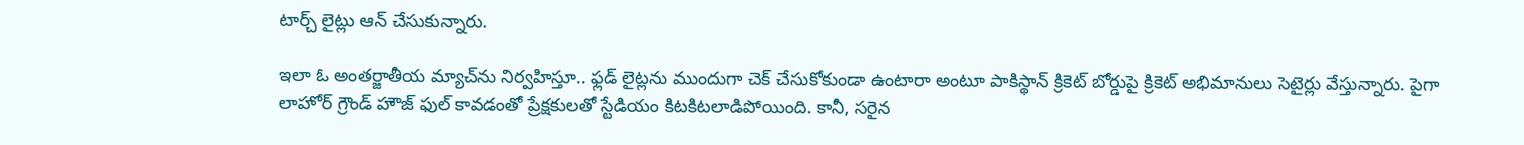టార్చ్‌ లైట్లు ఆన్‌ చేసుకున్నారు.

ఇలా ఓ అంతర్జాతీయ మ్యాచ్‌ను నిర్వహిస్తూ.. ఫ్లడ్‌ లైట్లను ముందుగా చెక్‌ చేసుకోకుండా ఉంటారా అంటూ పాకిస్థాన్‌ క్రికెట్‌ బోర్డుపై క్రికెట్‌ అభిమానులు సెటైర్లు వేస్తున్నారు. పైగా లాహోర్‌ గ్రౌండ్‌ హౌజ్‌ ఫుల్‌ కావడంతో ప్రేక్షకులతో స్టేడియం కిటకిటలాడిపోయింది. కానీ, సరైన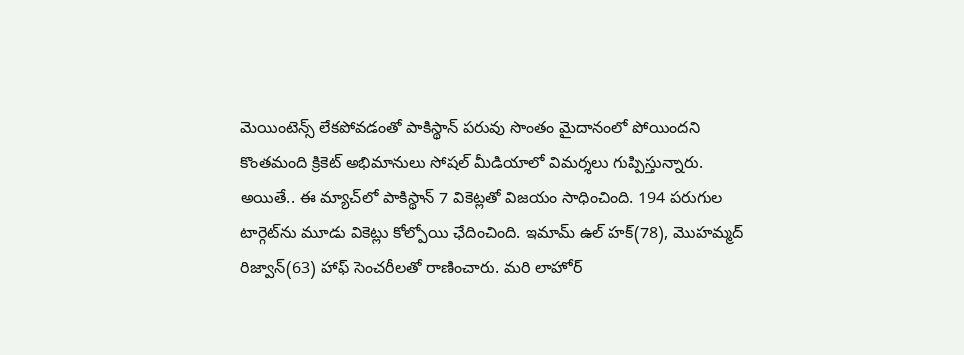మెయింటెన్స్‌ లేకపోవడంతో పాకిస్థాన్‌ పరువు సొంతం మైదానంలో పోయిందని కొంతమంది క్రికెట్‌ అభిమానులు సోషల్‌ మీడియాలో విమర్శలు గుప్పిస్తున్నారు. అయితే.. ఈ మ్యాచ్‌లో పాకిస్థాన్‌ 7 వికెట్లతో విజయం సాధించింది. 194 పరుగుల టార్గెట్‌ను మూడు వికెట్లు కోల్పోయి ఛేదించింది. ఇమామ్‌ ఉల్‌ హక్‌(78), మొహమ్మద్‌ రిజ్వాన్‌(63) హాఫ్‌ సెంచరీలతో రాణించారు. మరి లాహోర్‌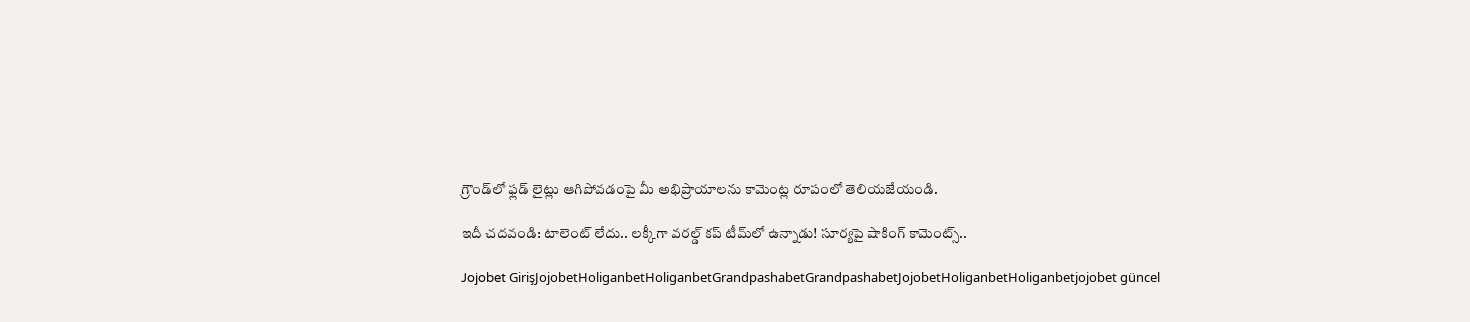గ్రౌండ్‌లో ఫ్లడ్‌ లైట్లు ఆగిపోవడంపై మీ అభిప్రాయాలను కామెంట్ల రూపంలో తెలియజేయండి.

ఇదీ చదవండి: టాలెంట్‌ లేదు.. లక్కీగా వరల్డ్‌ కప్‌ టీమ్‌లో ఉన్నాడు! సూర్యపై షాకింగ్‌ కామెంట్స్‌..

Jojobet GirişJojobetHoliganbetHoliganbetGrandpashabetGrandpashabetJojobetHoliganbetHoliganbetjojobet güncel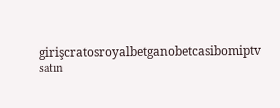girişcratosroyalbetganobetcasibomiptv satın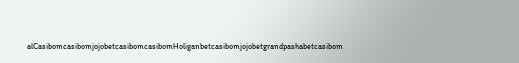alCasibomcasibomjojobetcasibomcasibomHoliganbetcasibomjojobetgrandpashabetcasibom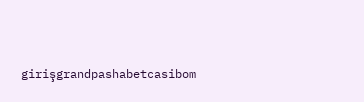girişgrandpashabetcasibom